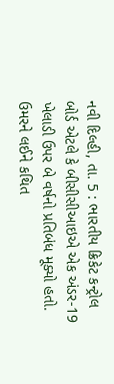નવી દિલ્હી, તા. 5 : ભારતીય ક્રિકેટ કન્ટ્રોલ બોર્ડ એટલે કે બીસીસીઆઇએ એક અંડર-19 ખેલાડી ઉપર બે વર્ષનો પ્રતિબંધ મૂક્યો હતો. ઉમરને લઈને કથિત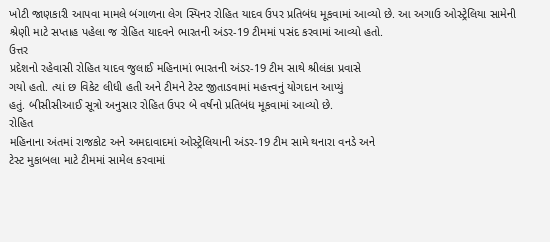ખોટી જાણકારી આપવા મામલે બંગાળના લેગ સ્પિનર રોહિત યાદવ ઉપર પ્રતિબંધ મૂકવામાં આવ્યો છે. આ અગાઉ ઓસ્ટ્રેલિયા સામેની શ્રેણી માટે સપ્તાહ પહેલા જ રોહિત યાદવને ભારતની અંડર-19 ટીમમાં પસંદ કરવામાં આવ્યો હતો.
ઉત્તર
પ્રદેશનો રહેવાસી રોહિત યાદવ જુલાઈ મહિનામાં ભારતની અંડર-19 ટીમ સાથે શ્રીલંકા પ્રવાસે
ગયો હતો. ત્યાં છ વિકેટ લીધી હતી અને ટીમને ટેસ્ટ જીતાડવામાં મહત્ત્વનું યોગદાન આપ્યું
હતું. બીસીસીઆઈ સૂત્રો અનુસાર રોહિત ઉપર બે વર્ષનો પ્રતિબંધ મૂકવામાં આવ્યો છે.
રોહિત
મહિનાના અંતમાં રાજકોટ અને અમદાવાદમાં ઓસ્ટ્રેલિયાની અંડર-19 ટીમ સામે થનારા વનડે અને
ટેસ્ટ મુકાબલા માટે ટીમમાં સામેલ કરવામાં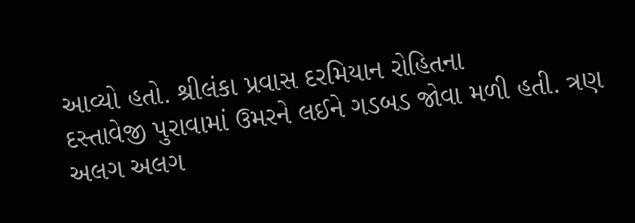આવ્યો હતો. શ્રીલંકા પ્રવાસ દરમિયાન રોહિતના
દસ્તાવેજી પુરાવામાં ઉમરને લઈને ગડબડ જોવા મળી હતી. ત્રણ અલગ અલગ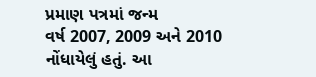પ્રમાણ પત્રમાં જન્મ
વર્ષ 2007, 2009 અને 2010 નોંધાયેલું હતું. આ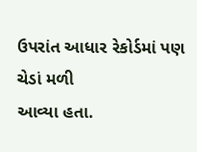ઉપરાંત આધાર રેકોર્ડમાં પણ ચેડાં મળી
આવ્યા હતા.